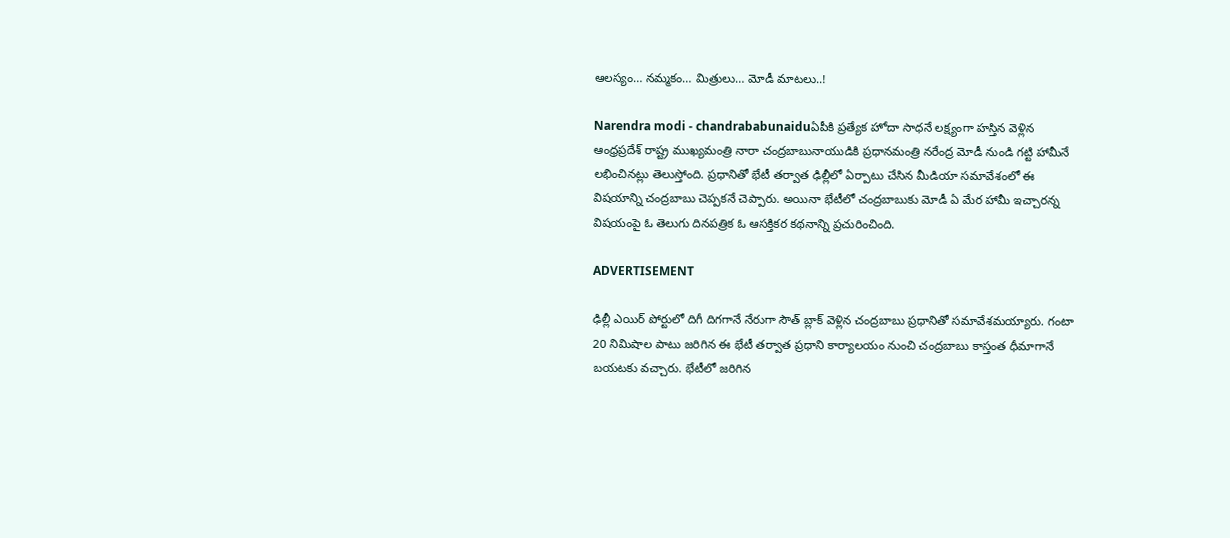ఆలస్యం… నమ్మకం… మిత్రులు… మోడీ మాటలు..!

Narendra modi - chandrababunaiduఏపీకి ప్రత్యేక హోదా సాధనే లక్ష్యంగా హస్తిన వెళ్లిన ఆంధ్రప్రదేశ్ రాష్ట్ర ముఖ్యమంత్రి నారా చంద్రబాబునాయుడికి ప్రధానమంత్రి నరేంద్ర మోడీ నుండి గట్టి హామీనే లభించినట్లు తెలుస్తోంది. ప్రధానితో భేటీ తర్వాత ఢిల్లీలో ఏర్పాటు చేసిన మీడియా సమావేశంలో ఈ విషయాన్ని చంద్రబాబు చెప్పకనే చెప్పారు. అయినా భేటీలో చంద్రబాబుకు మోడీ ఏ మేర హామీ ఇచ్చారన్న విషయంపై ఓ తెలుగు దినపత్రిక ఓ ఆసక్తికర కథనాన్ని ప్రచురించింది.

ADVERTISEMENT

ఢిల్లీ ఎయిర్ పోర్టులో దిగీ దిగగానే నేరుగా సౌత్ బ్లాక్ వెళ్లిన చంద్రబాబు ప్రధానితో సమావేశమయ్యారు. గంటా 20 నిమిషాల పాటు జరిగిన ఈ భేటీ తర్వాత ప్రధాని కార్యాలయం నుంచి చంద్రబాబు కాస్తంత ధీమాగానే బయటకు వచ్చారు. భేటీలో జరిగిన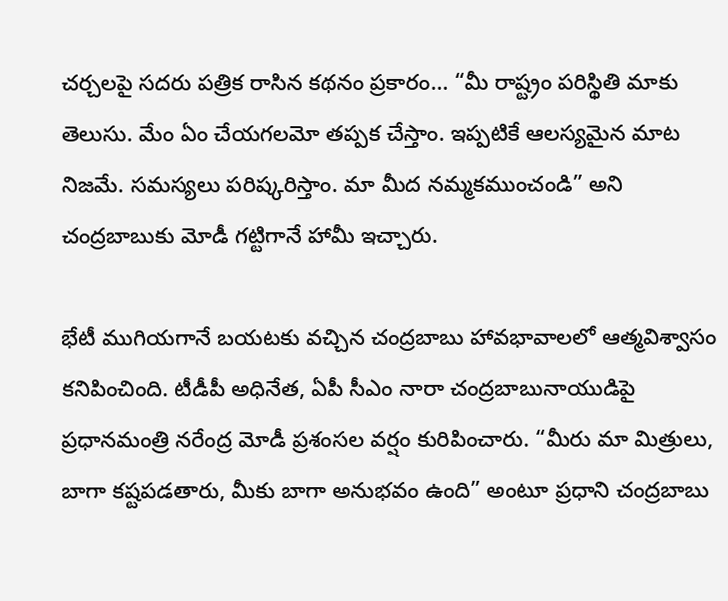చర్చలపై సదరు పత్రిక రాసిన కథనం ప్రకారం… “మీ రాష్ట్రం పరిస్థితి మాకు తెలుసు. మేం ఏం చేయగలమో తప్పక చేస్తాం. ఇప్పటికే ఆలస్యమైన మాట నిజమే. సమస్యలు పరిష్కరిస్తాం. మా మీద నమ్మకముంచండి” అని చంద్రబాబుకు మోడీ గట్టిగానే హామీ ఇచ్చారు.

భేటీ ముగియగానే బయటకు వచ్చిన చంద్రబాబు హావభావాలలో ఆత్మవిశ్వాసం కనిపించింది. టీడీపీ అధినేత, ఏపీ సీఎం నారా చంద్రబాబునాయుడిపై ప్రధానమంత్రి నరేంద్ర మోడీ ప్రశంసల వర్షం కురిపించారు. “మీరు మా మిత్రులు, బాగా కష్టపడతారు, మీకు బాగా అనుభవం ఉంది” అంటూ ప్రధాని చంద్రబాబు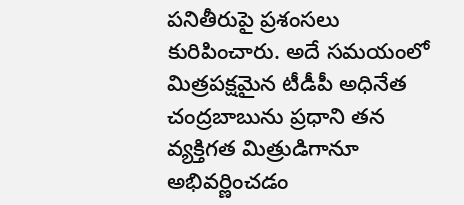పనితీరుపై ప్రశంసలు కురిపించారు. అదే సమయంలో మిత్రపక్షమైన టీడీపీ అధినేత చంద్రబాబును ప్రధాని తన వ్యక్తిగత మిత్రుడిగానూ అభివర్ణించడం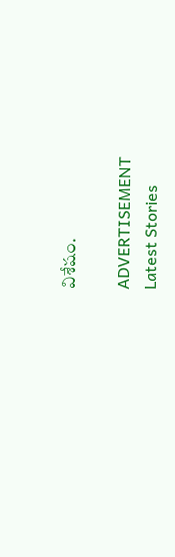విశేషం.

ADVERTISEMENT
Latest Stories